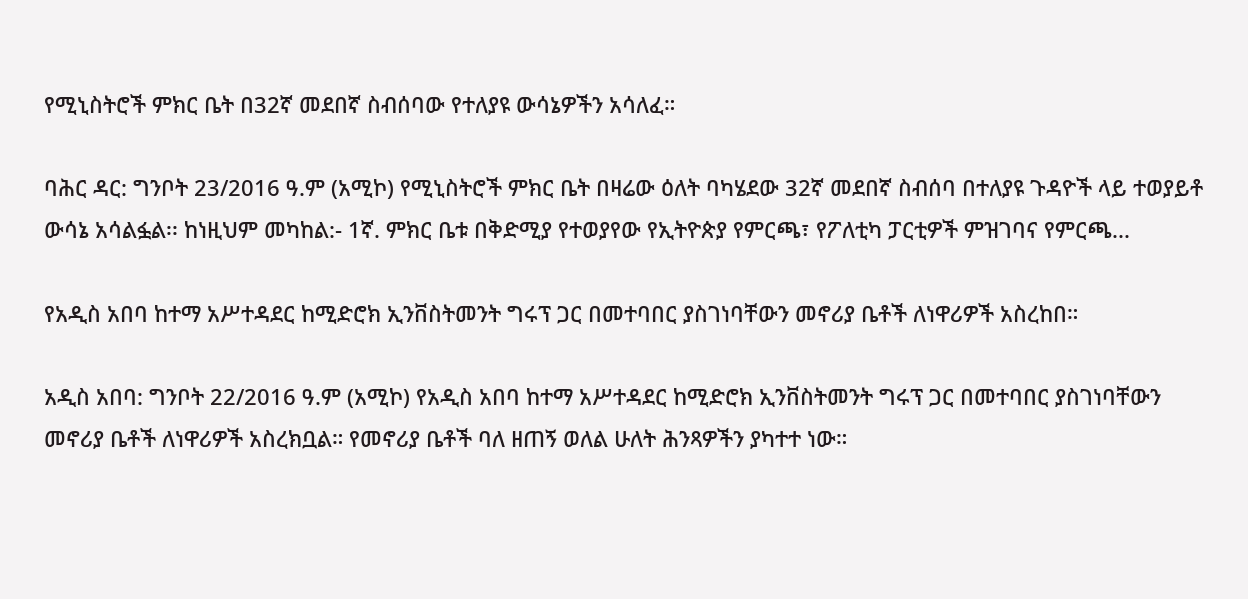የሚኒስትሮች ምክር ቤት በ32ኛ መደበኛ ስብሰባው የተለያዩ ውሳኔዎችን አሳለፈ።

ባሕር ዳር: ግንቦት 23/2016 ዓ.ም (አሚኮ) የሚኒስትሮች ምክር ቤት በዛሬው ዕለት ባካሄደው 32ኛ መደበኛ ስብሰባ በተለያዩ ጉዳዮች ላይ ተወያይቶ ውሳኔ አሳልፏል፡፡ ከነዚህም መካከል:- 1ኛ. ምክር ቤቱ በቅድሚያ የተወያየው የኢትዮጵያ የምርጫ፣ የፖለቲካ ፓርቲዎች ምዝገባና የምርጫ...

የአዲስ አበባ ከተማ አሥተዳደር ከሚድሮክ ኢንቨስትመንት ግሩፕ ጋር በመተባበር ያስገነባቸውን መኖሪያ ቤቶች ለነዋሪዎች አስረከበ።

አዲስ አበባ: ግንቦት 22/2016 ዓ.ም (አሚኮ) የአዲስ አበባ ከተማ አሥተዳደር ከሚድሮክ ኢንቨስትመንት ግሩፕ ጋር በመተባበር ያስገነባቸውን መኖሪያ ቤቶች ለነዋሪዎች አስረክቧል። የመኖሪያ ቤቶች ባለ ዘጠኝ ወለል ሁለት ሕንጻዎችን ያካተተ ነው።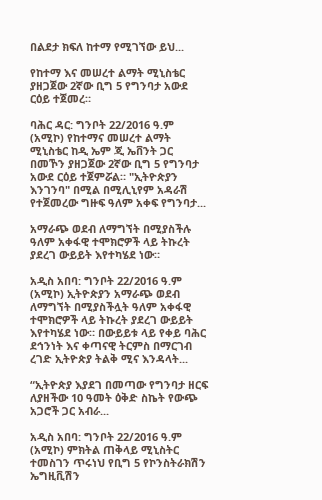በልደታ ክፍለ ከተማ የሚገኘው ይህ...

የከተማ እና መሠረተ ልማት ሚኒስቴር ያዘጋጀው 2ኛው ቢግ 5 የግንባታ አውደ ርዕይ ተጀመረ።

ባሕር ዳር: ግንቦት 22/2016 ዓ.ም (አሚኮ) የከተማና መሠረተ ልማት ሚኒስቴር ከዲ ኤም ጂ ኤቨንት ጋር በመኾን ያዘጋጀው 2ኛው ቢግ 5 የግንባታ አውደ ርዕይ ተጀምሯል። "ኢትዮጵያን እንገንባ" በሚል በሚሊኒየም አዳራሽ የተጀመረው ግዙፍ ዓለም አቀፍ የግንባታ...

አማራጭ ወደብ ለማግኘት በሚያስችሉ ዓለም አቀፋዊ ተሞክሮዎች ላይ ትኩረት ያደረገ ውይይት እየተካሄደ ነው።

አዲስ አበባ: ግንቦት 22/2016 ዓ.ም (አሚኮ) ኢትዮጵያን አማራጭ ወደብ ለማግኘት በሚያስችሏት ዓለም አቀፋዊ ተሞክሮዎች ላይ ትኩረት ያደረገ ውይይት እየተካሄደ ነው። በውይይቱ ላይ የቀይ ባሕር ደኅንነት እና ቀጣናዊ ትርምስ በማርገብ ረገድ ኢትዮጵያ ትልቅ ሚና እንዳላት...

“ኢትዮጵያ እያደገ በመጣው የግንባታ ዘርፍ ለያዘችው 10 ዓመት ዕቅድ ስኬት የውጭ አጋሮች ጋር አብራ...

አዲስ አበባ: ግንቦት 22/2016 ዓ.ም (አሚኮ) ምክትል ጠቅላይ ሚኒስትር ተመስገን ጥሩነህ የቢግ 5 የኮንስትራክሽን ኤግዚቪሽን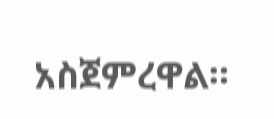አስጀምረዋል።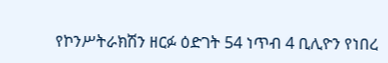የኮንሥትራክሽን ዘርፉ ዕድገት 54 ነጥብ 4 ቢሊዮን የነበረ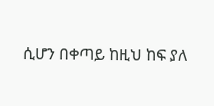ሲሆን በቀጣይ ከዚህ ከፍ ያለ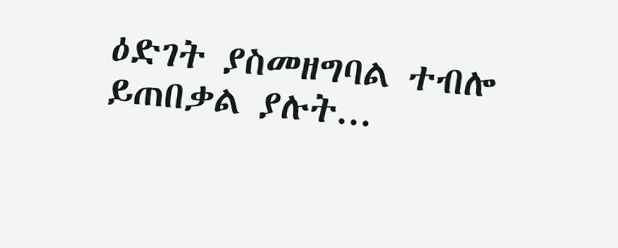ዕድገት ያስመዘግባል ተብሎ ይጠበቃል ያሉት...